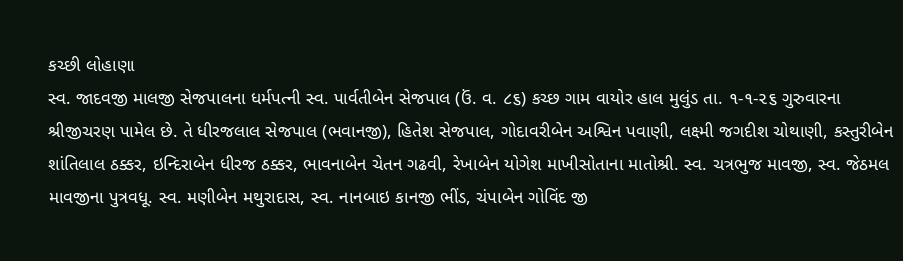કચ્છી લોહાણા
સ્વ. જાદવજી માલજી સેજપાલના ધર્મપત્ની સ્વ. પાર્વતીબેન સેજપાલ (ઉં. વ. ૮૬) કચ્છ ગામ વાયોર હાલ મુલુંડ તા. ૧-૧-૨૬ ગુરુવારના શ્રીજીચરણ પામેલ છે. તે ધીરજલાલ સેજપાલ (ભવાનજી), હિતેશ સેજપાલ, ગોદાવરીબેન અશ્વિન પવાણી, લક્ષ્મી જગદીશ ચોથાણી, કસ્તુરીબેન શાંતિલાલ ઠક્કર, ઇન્દિરાબેન ધીરજ ઠક્કર, ભાવનાબેન ચેતન ગઢવી, રેખાબેન યોગેશ માખીસોતાના માતોશ્રી. સ્વ. ચત્રભુજ માવજી, સ્વ. જેઠમલ માવજીના પુત્રવધૂ. સ્વ. મણીબેન મથુરાદાસ, સ્વ. નાનબાઇ કાનજી ભીંડ, ચંપાબેન ગોવિંદ જી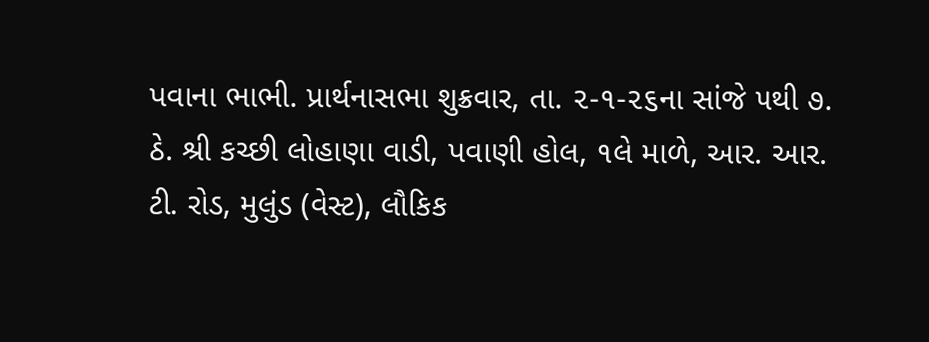પવાના ભાભી. પ્રાર્થનાસભા શુક્રવાર, તા. ૨-૧-૨૬ના સાંજે ૫થી ૭. ઠે. શ્રી કચ્છી લોહાણા વાડી, પવાણી હોલ, ૧લે માળે, આર. આર. ટી. રોડ, મુલુંડ (વેસ્ટ), લૌકિક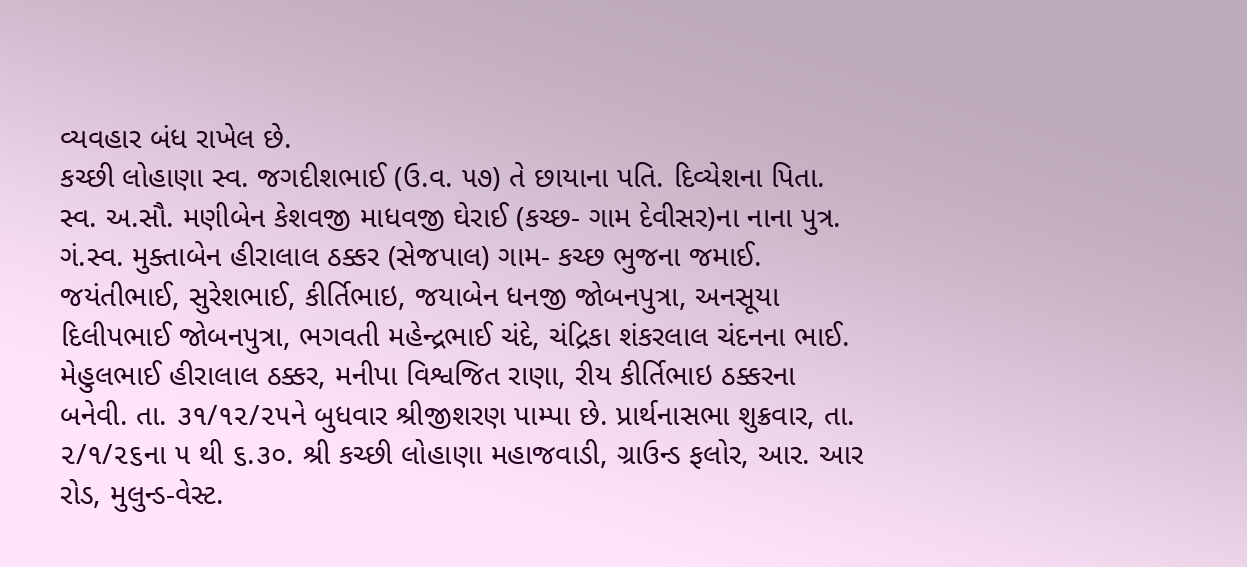વ્યવહાર બંધ રાખેલ છે.
કચ્છી લોહાણા સ્વ. જગદીશભાઈ (ઉ.વ. ૫૭) તે છાયાના પતિ. દિવ્યેશના પિતા. સ્વ. અ.સૌ. મણીબેન કેશવજી માધવજી ઘેરાઈ (કચ્છ- ગામ દેવીસર)ના નાના પુત્ર. ગં.સ્વ. મુક્તાબેન હીરાલાલ ઠક્કર (સેજપાલ) ગામ- કચ્છ ભુજના જમાઈ. જયંતીભાઈ, સુરેશભાઈ, કીર્તિભાઇ, જયાબેન ધનજી જોબનપુત્રા, અનસૂયા દિલીપભાઈ જોબનપુત્રા, ભગવતી મહેન્દ્રભાઈ ચંદે, ચંદ્રિકા શંકરલાલ ચંદનના ભાઈ. મેહુલભાઈ હીરાલાલ ઠક્કર, મનીપા વિશ્વજિત રાણા, રીય કીર્તિભાઇ ઠક્કરના બનેવી. તા. ૩૧/૧૨/૨૫ને બુધવાર શ્રીજીશરણ પામ્પા છે. પ્રાર્થનાસભા શુક્રવાર, તા. ૨/૧/૨૬ના ૫ થી ૬.૩૦. શ્રી કચ્છી લોહાણા મહાજવાડી, ગ્રાઉન્ડ ફલોર, આર. આર રોડ, મુલુન્ડ-વેસ્ટ.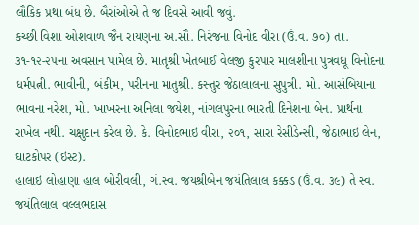લૌકિક પ્રથા બંધ છે. બૈરાંઓએ તે જ દિવસે આવી જવું.
કચ્છી વિશા ઓશવાળ જૈન રાયણના અ.સૌ. નિરંજના વિનોદ વીરા (ઉં.વ. ૭૦) તા. ૩૧-૧૨-૨૫ના અવસાન પામેલ છે. માતૃશ્રી ખેતબાઈ વેલજી કુરપાર માલશીના પુત્રવધૂ વિનોદના ધર્મપત્ની. ભાવીની, બંકીમ, પરીનના માતુશ્રી. કસ્તુર જેઠાલાલના સુપુત્રી. મો. આસંબિયાના ભાવના નરેશ, મો. ખાખરના અનિલા જયેશ, નાંગલપુરના ભારતી દિનેશના બેન. પ્રાર્થના રાખેલ નથી. ચક્ષુદાન કરેલ છે. કે. વિનોદભાઇ વીરા, ૨૦૧, સારા રેસીડેન્સી, જેઠાભાઇ લેન, ઘાટકોપર (ઇસ્ટ).
હાલાઇ લોહાણા હાલ બોરીવલી, ગં.સ્વ. જયશ્રીબેન જયંતિલાલ કક્કડ (ઉં.વ. ૩૯) તે સ્વ. જયંતિલાલ વલ્લભદાસ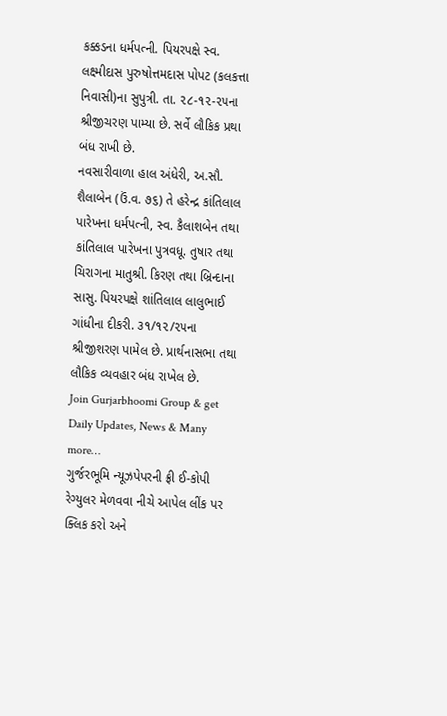કક્કડના ધર્મપત્ની. પિયરપક્ષે સ્વ. લક્ષ્મીદાસ પુરુષોત્તમદાસ પોપટ (કલકત્તા નિવાસી)ના સુપુત્રી. તા. ૨૮-૧૨-૨૫ના શ્રીજીચરણ પામ્યા છે. સર્વે લૌકિક પ્રથા બંધ રાખી છે.
નવસારીવાળા હાલ અંધેરી, અ.સૌ. શૈલાબેન (ઉં.વ. ૭૬) તે હરેન્દ્ર કાંતિલાલ પારેખના ધર્મપત્ની, સ્વ. કૈલાશબેન તથા કાંતિલાલ પારેખના પુત્રવધૂ. તુષાર તથા ચિરાગના માતુશ્રી. કિરણ તથા બ્રિન્દાના સાસુ. પિયરપક્ષે શાંતિલાલ લાલુભાઈ ગાંધીના દીકરી. ૩૧/૧૨/૨૫ના શ્રીજીશરણ પામેલ છે. પ્રાર્થનાસભા તથા લૌકિક વ્યવહાર બંધ રાખેલ છે.
Join Gurjarbhoomi Group & get Daily Updates, News & Many more…
ગુર્જરભૂમિ ન્યૂઝપેપરની ફ્રી ઈ-કોપી રેગ્યુલર મેળવવા નીચે આપેલ લીંક પર ક્લિક કરો અને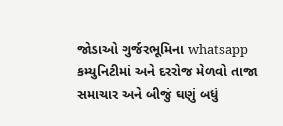જોડાઓ ગુર્જરભૂમિના whatsapp કમ્યુનિટીમાં અને દરરોજ મેળવો તાજા સમાચાર અને બીજું ઘણું બધું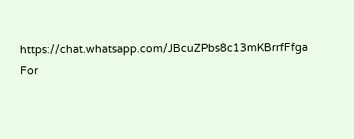https://chat.whatsapp.com/JBcuZPbs8c13mKBrrfFfga
For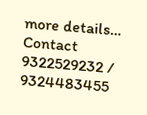more details… Contact 9322529232 / 9324483455